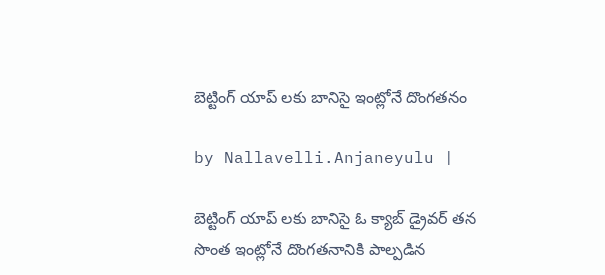బెట్టింగ్ యాప్ ల‌కు బానిసై ఇంట్లోనే దొంగ‌త‌నం

by Nallavelli.Anjaneyulu |

బెట్టింగ్ యాప్ ల‌కు బానిసై ఓ క్యాబ్ డ్రైవ‌ర్ త‌న సొంత ఇంట్లోనే దొంగ‌త‌నానికి పాల్ప‌డిన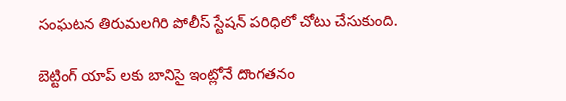సంఘ‌ట‌న తిరుమ‌ల‌గిరి పోలీస్ స్టేష‌న్ ప‌రిధిలో చోటు చేసుకుంది.

బెట్టింగ్ యాప్ ల‌కు బానిసై ఇంట్లోనే దొంగ‌త‌నం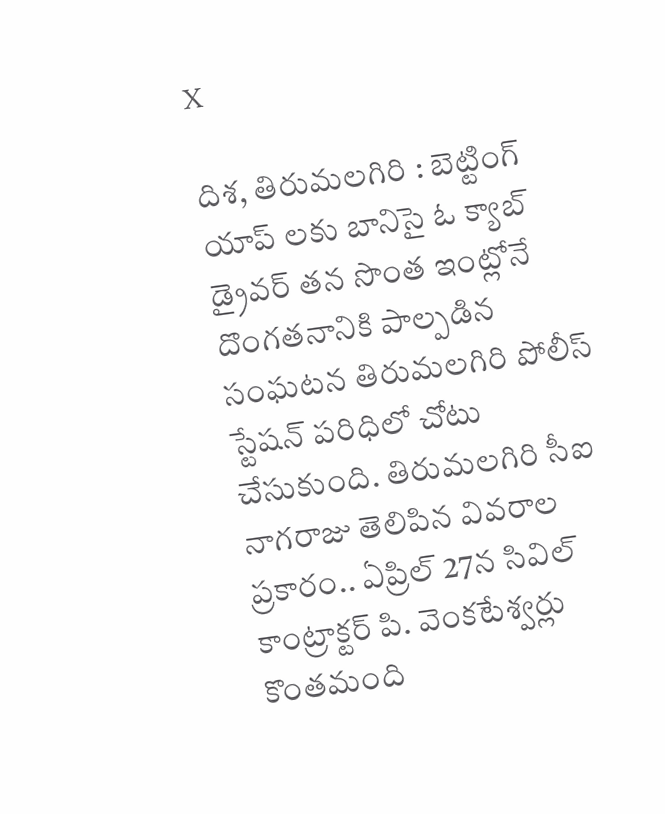X

దిశ‌, తిరుమ‌ల‌గిరి : బెట్టింగ్ యాప్ ల‌కు బానిసై ఓ క్యాబ్ డ్రైవ‌ర్ త‌న సొంత ఇంట్లోనే దొంగ‌త‌నానికి పాల్ప‌డిన సంఘ‌ట‌న తిరుమ‌ల‌గిరి పోలీస్ స్టేష‌న్ ప‌రిధిలో చోటు చేసుకుంది. తిరుమలగిరి సీఐ నాగరాజు తెలిపిన వివరాల ప్రకారం.. ఏప్రిల్ 27న సివిల్ కాంట్రాక్టర్ పి. వెంకటేశ్వర్లు కొంతమంది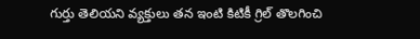గుర్తు తెలియని వ్యక్తులు తన ఇంటి కిటికీ గ్రిల్ తొలగించి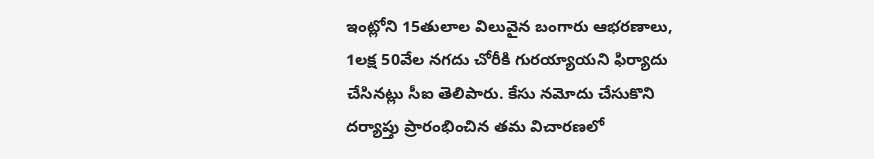ఇంట్లోని 15తులాల విలువైన బంగారు ఆభరణాలు, 1లక్ష 50వేల నగదు చోరీకి గురయ్యాయని ఫిర్యాదు చేసినట్లు సీఐ తెలిపారు. కేసు నమోదు చేసుకొని దర్యాప్తు ప్రారంభించిన తమ విచారణలో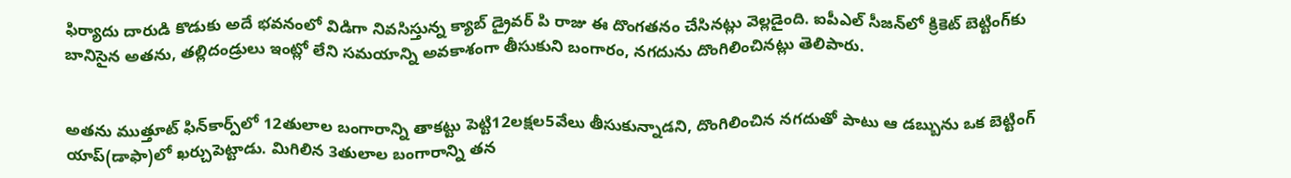ఫిర్యాదు దారుడి కొడుకు అదే భవనంలో విడిగా నివసిస్తున్న క్యాబ్ డ్రైవర్ పి రాజు ఈ దొంగతనం చేసినట్లు వెల్లడైంది. ఐపీఎల్ సీజన్‌లో క్రికెట్ బెట్టింగ్‌కు బానిసైన అతను, తల్లిదండ్రులు ఇంట్లో లేని సమయాన్ని అవకాశంగా తీసుకుని బంగారం, నగదును దొంగిలించినట్లు తెలిపారు.


అతను ముత్తూట్ ఫిన్‌కార్ప్‌లో 12తులాల బంగారాన్ని తాకట్టు పెట్టి12లక్షల5వేలు తీసుకున్నాడని, దొంగిలించిన నగదుతో పాటు ఆ డబ్బును ఒక బెట్టింగ్ యాప్(డాఫా)లో ఖర్చుపెట్టాడు. మిగిలిన 3తులాల బంగారాన్ని తన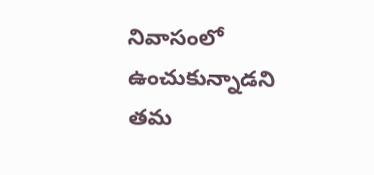నివాసంలో ఉంచుకున్నాడని తమ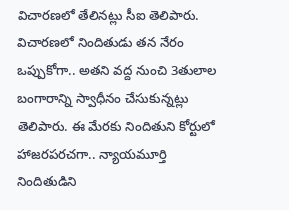విచారణలో తేలినట్లు సీఐ తెలిపారు. విచారణలో నిందితుడు తన నేరం ఒప్పుకోగా.. అతని వద్ద నుంచి 3తులాల బంగారాన్ని స్వాధీనం చేసుకున్నట్లు తెలిపారు. ఈ మేరకు నిందితుని కోర్టులో హాజరపరచగా.. న్యాయమూర్తి నిందితుడిని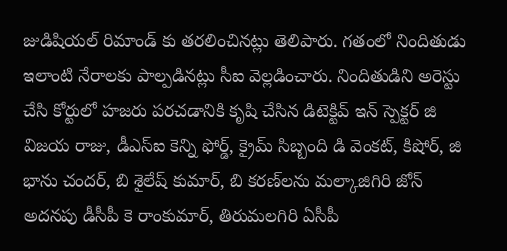జుడిషియల్ రిమాండ్ కు తరలించినట్లు తెలిపారు. గతంలో నిందితుడు ఇలాంటి నేరాలకు పాల్పడినట్లు సీఐ వెల్ల‌డించారు. నిందితుడిని అరెస్టు చేసి కోర్టులో హజరు పరచడానికి కృషి చేసిన డిటెక్టివ్ ఇన్ స్పెక్టర్ జి విజయ రాజు, డీఎస్ఐ కెన్ని ఫోర్డ్, క్రైమ్ సిబ్బంది డి వెంకట్, కిషోర్, జి భాను చందర్, బి శైలేష్ కుమార్, బి కరణ్‌లను మల్కాజిగిరి జోన్ అదనపు డీసీపీ కె రాంకుమార్, తిరుమలగిరి ఏసీపీ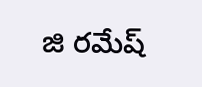జి రమేష్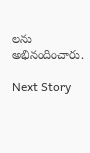ల‌ను అభినందించారు.

Next Story